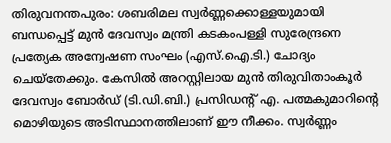തിരുവനന്തപുരം: ശബരിമല സ്വർണ്ണക്കൊള്ളയുമായി ബന്ധപ്പെട്ട് മുൻ ദേവസ്വം മന്ത്രി കടകംപള്ളി സുരേന്ദ്രനെ പ്രത്യേക അന്വേഷണ സംഘം (എസ്.ഐ.ടി.) ചോദ്യം ചെയ്തേക്കും. കേസിൽ അറസ്റ്റിലായ മുൻ തിരുവിതാംകൂർ ദേവസ്വം ബോർഡ് (ടി.ഡി.ബി.) പ്രസിഡൻ്റ് എ. പത്മകുമാറിൻ്റെ മൊഴിയുടെ അടിസ്ഥാനത്തിലാണ് ഈ നീക്കം. സ്വർണ്ണം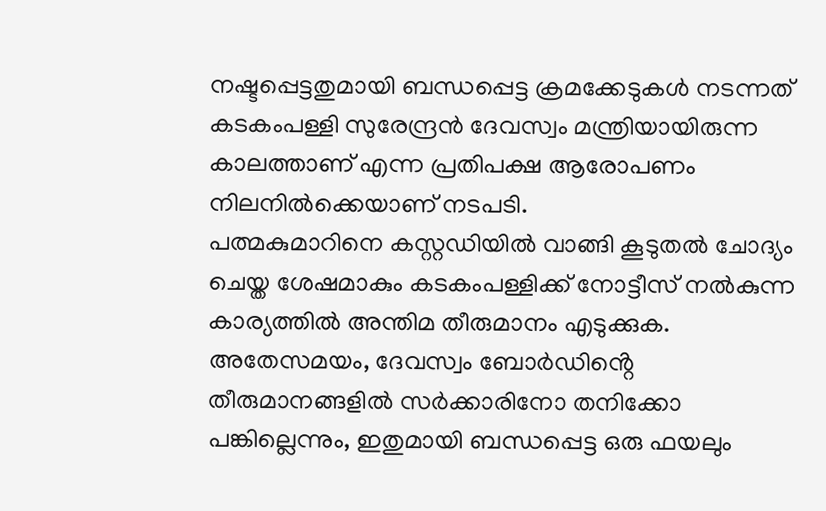നഷ്ടപ്പെട്ടതുമായി ബന്ധപ്പെട്ട ക്രമക്കേടുകൾ നടന്നത് കടകംപള്ളി സുരേന്ദ്രൻ ദേവസ്വം മന്ത്രിയായിരുന്ന കാലത്താണ് എന്ന പ്രതിപക്ഷ ആരോപണം നിലനിൽക്കെയാണ് നടപടി.
പത്മകുമാറിനെ കസ്റ്റഡിയിൽ വാങ്ങി കൂടുതൽ ചോദ്യം ചെയ്ത ശേഷമാകും കടകംപള്ളിക്ക് നോട്ടീസ് നൽകുന്ന കാര്യത്തിൽ അന്തിമ തീരുമാനം എടുക്കുക. അതേസമയം, ദേവസ്വം ബോർഡിൻ്റെ തീരുമാനങ്ങളിൽ സർക്കാരിനോ തനിക്കോ പങ്കില്ലെന്നും, ഇതുമായി ബന്ധപ്പെട്ട ഒരു ഫയലും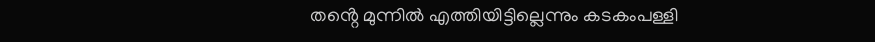തൻ്റെ മുന്നിൽ എത്തിയിട്ടില്ലെന്നും കടകംപള്ളി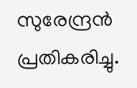സുരേന്ദ്രൻ പ്രതികരിച്ചു.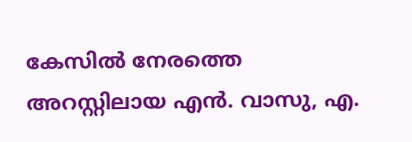കേസിൽ നേരത്തെ അറസ്റ്റിലായ എൻ. വാസു, എ.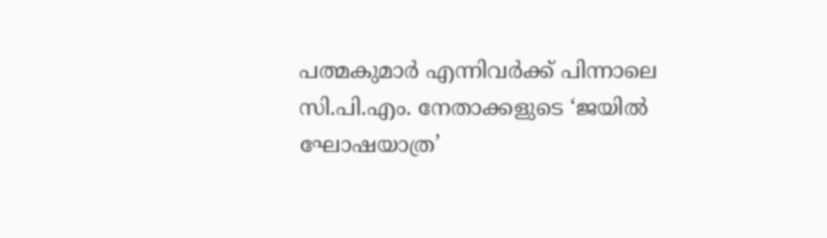പത്മകുമാർ എന്നിവർക്ക് പിന്നാലെ സി.പി.എം. നേതാക്കളുടെ ‘ജയിൽ ഘോഷയാത്ര’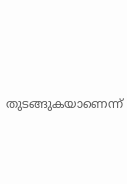തുടങ്ങുകയാണെന്ന്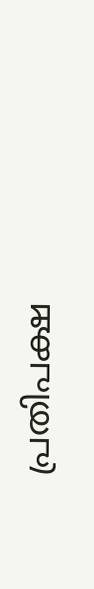പ്രതിപക്ഷ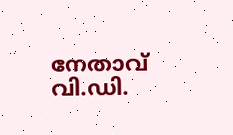നേതാവ് വി.ഡി.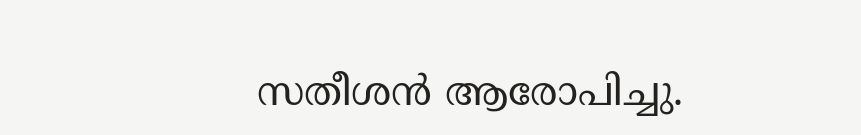സതീശൻ ആരോപിച്ചു.